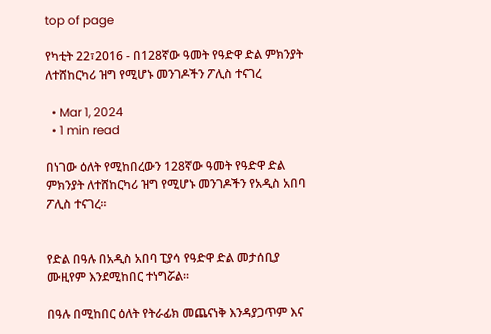top of page

የካቲት 22፣2016 - በ128ኛው ዓመት የዓድዋ ድል ምክንያት ለተሸከርካሪ ዝግ የሚሆኑ መንገዶችን ፖሊስ ተናገረ

  • Mar 1, 2024
  • 1 min read

በነገው ዕለት የሚከበረውን 128ኛው ዓመት የዓድዋ ድል ምክንያት ለተሸከርካሪ ዝግ የሚሆኑ መንገዶችን የአዲስ አበባ ፖሊስ ተናገረ፡፡


የድል በዓሉ በአዲስ አበባ ፒያሳ የዓድዋ ድል መታሰቢያ ሙዚየም እንደሚከበር ተነግሯል፡፡

በዓሉ በሚከበር ዕለት የትራፊክ መጨናነቅ እንዳያጋጥም እና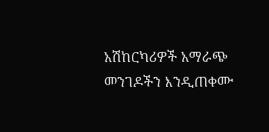አሽከርካሪዎች አማራጭ መንገዶችን እንዲጠቀሙ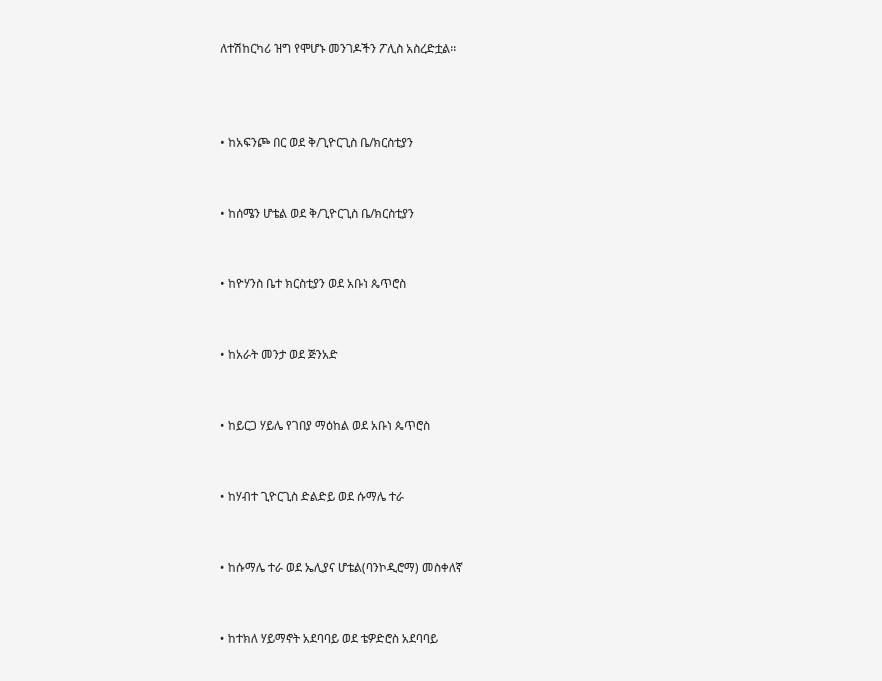ለተሽከርካሪ ዝግ የሞሆኑ መንገዶችን ፖሊስ አስረድቷል፡፡



• ከአፍንጮ በር ወደ ቅ/ጊዮርጊስ ቤ/ክርስቲያን


• ከሰሜን ሆቴል ወደ ቅ/ጊዮርጊስ ቤ/ክርስቲያን


• ከዮሃንስ ቤተ ክርስቲያን ወደ አቡነ ጴጥሮስ


• ከአራት መንታ ወደ ጅንአድ


• ከይርጋ ሃይሌ የገበያ ማዕከል ወደ አቡነ ጴጥሮስ


• ከሃብተ ጊዮርጊስ ድልድይ ወደ ሱማሌ ተራ


• ከሱማሌ ተራ ወደ ኤሊያና ሆቴል(ባንኮዲሮማ) መስቀለኛ


• ከተክለ ሃይማኖት አደባባይ ወደ ቴዎድሮስ አደባባይ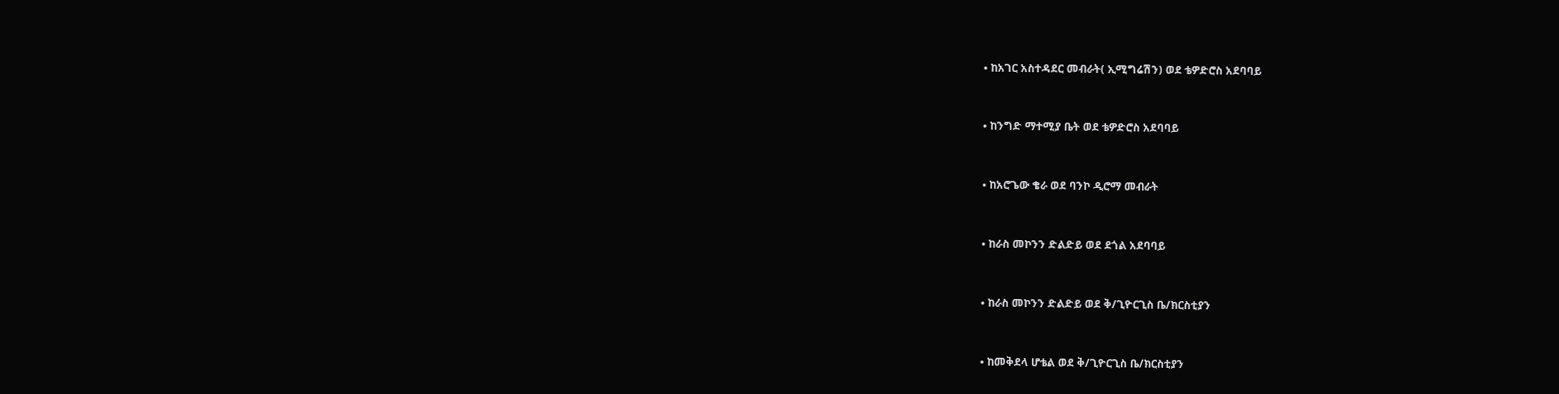• ከአገር አስተዳደር መብራት( ኢሚግሬሽን) ወደ ቴዎድሮስ አደባባይ


• ከንግድ ማተሚያ ቤት ወደ ቴዎድሮስ አደባባይ


• ከአሮጌው ቄራ ወደ ባንኮ ዲሮማ መብራት


• ከራስ መኮንን ድልድይ ወደ ደጎል አደባባይ


• ከራስ መኮንን ድልድይ ወደ ቅ/ጊዮርጊስ ቤ/ክርስቲያን


• ከመቅደላ ሆቴል ወደ ቅ/ጊዮርጊስ ቤ/ክርስቲያን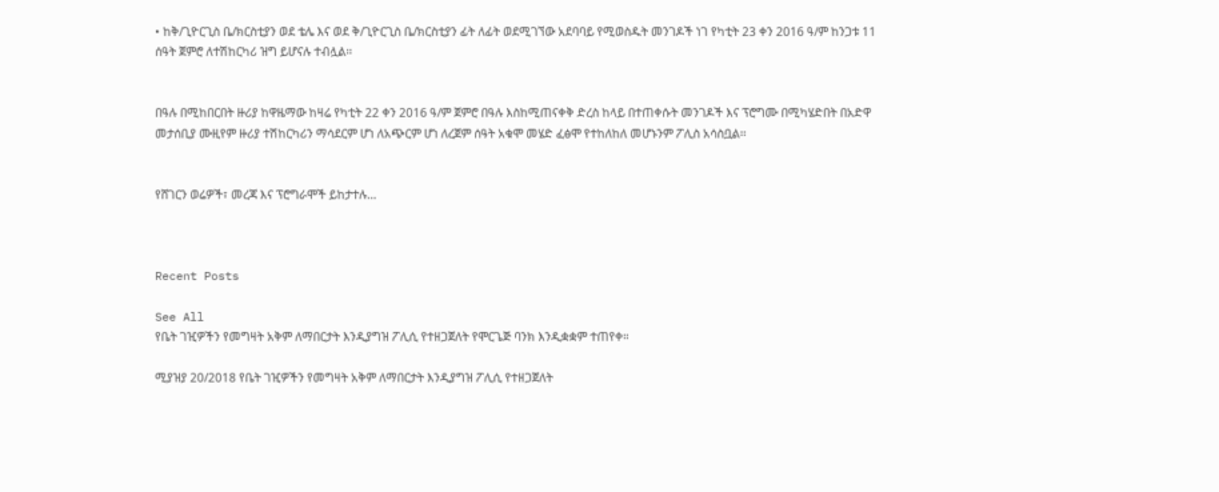• ከቅ/ጊዮርጊስ ቤ/ክርስቲያን ወደ ቴሌ እና ወደ ቅ/ጊዮርጊስ ቤ/ክርስቲያን ፊት ለፊት ወደሚገኘው አደባባይ የሚወስዱት መንገዶች ነገ የካቲት 23 ቀን 2016 ዓ/ም ከንጋቱ 11 ሰዓት ጀምሮ ለተሽከርካሪ ዝግ ይሆናሉ ተብሏል፡፡


በዓሉ በሚከበርበት ዙሪያ ከዋዜማው ከዛሬ የካቲት 22 ቀን 2016 ዓ/ም ጀምሮ በዓሉ እስከሚጠናቀቅ ድረስ ከላይ በተጠቀሱት መንገዶች እና ፕሮግሙ በሚካሄድበት በአድዋ መታሰቢያ ሙዚየም ዙሪያ ተሽከርካሪን ማሳደርም ሆነ ለአጭርም ሆነ ለረጀም ሰዓት አቁሞ መሄድ ፈፅሞ የተከለከለ መሆኑንም ፖሊስ አሳስቧል፡፡


የሸገርን ወሬዎች፣ መረጃ እና ፕሮግራሞች ይከታተሉ…



Recent Posts

See All
የቤት ገዢዎችን የመግዛት አቅም ለማበርታት እንዲያግዝ ፖሊሲ የተዘጋጀለት የሞርጌጅ ባንክ እንዲቋቋም ተጠየቀ።

ሚያዝያ 20/2018 የቤት ገዢዎችን የመግዛት አቅም ለማበርታት እንዲያግዝ ፖሊሲ የተዘጋጀለት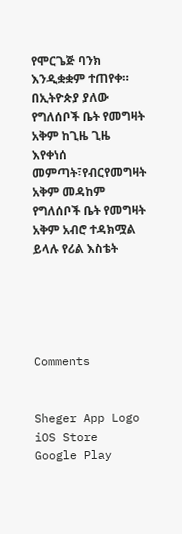የሞርጌጅ ባንክ እንዲቋቋም ተጠየቀ። በኢትዮጵያ ያለው የግለሰቦች ቤት የመግዛት አቅም ከጊዜ ጊዜ እየቀነሰ መምጣት፣የብርየመግዛት አቅም መዳከም የግለሰቦች ቤት የመግዛት አቅም አብሮ ተዳክሟል ይላሉ የሪል እስቴት





Comments


Sheger App Logo
iOS Store
Google Play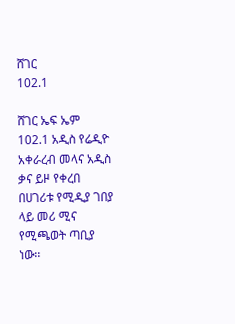ሸገር
102.1

ሸገር ኤፍ ኤም 102.1 አዲስ የሬዲዮ አቀራረብ መላና አዲስ ቃና ይዞ የቀረበ በሀገሪቱ የሚዲያ ገበያ ላይ መሪ ሚና የሚጫወት ጣቢያ ነው፡፡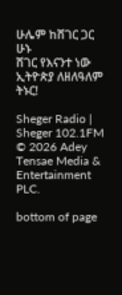ሁሌም ከሸገር ጋር ሁኑ
ሸገር የእናንተ ነው
ኢትዮጵያ ለዘለዓለም ትኑር!

Sheger Radio | Sheger 102.1FM  © 2026 Adey Tensae Media & Entertainment PLC.

bottom of page